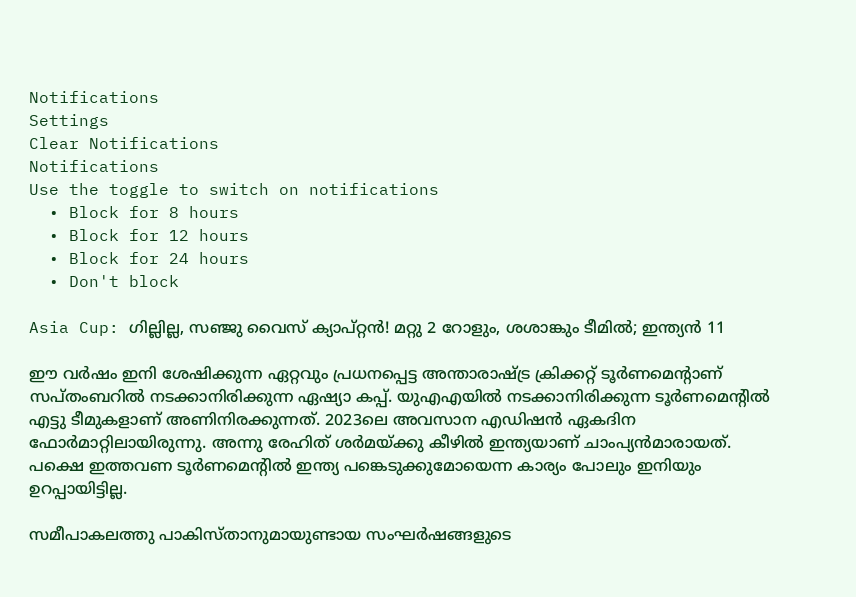Notifications
Settings
Clear Notifications
Notifications
Use the toggle to switch on notifications
  • Block for 8 hours
  • Block for 12 hours
  • Block for 24 hours
  • Don't block

Asia Cup: ഗില്ലില്ല, സഞ്ജു വൈസ് ക്യാപ്റ്റന്‍! മറ്റു 2 റോളും, ശശാങ്കും ടീമില്‍; ഇന്ത്യന്‍ 11

ഈ വര്‍ഷം ഇനി ശേഷിക്കുന്ന ഏറ്റവും പ്രധനപ്പെട്ട അന്താരാഷ്ട്ര ക്രിക്കറ്റ് ടൂര്‍ണമെന്റാണ് സപ്തംബറില്‍ നടക്കാനിരിക്കുന്ന ഏഷ്യാ കപ്പ്. യുഎഎയില്‍ നടക്കാനിരിക്കുന്ന ടൂര്‍ണമെന്റില്‍ എട്ടു ടീമുകളാണ് അണിനിരക്കുന്നത്. 2023ലെ അവസാന എഡിഷന്‍ ഏകദിന ഫോര്‍മാറ്റിലായിരുന്നു. അന്നു രേഹിത് ശര്‍മയ്ക്കു കീഴില്‍ ഇന്ത്യയാണ് ചാംപ്യന്‍മാരായത്. പക്ഷെ ഇത്തവണ ടൂര്‍ണമെന്റില്‍ ഇന്ത്യ പങ്കെടുക്കുമോയെന്ന കാര്യം പോലും ഇനിയും ഉറപ്പായിട്ടില്ല.

സമീപാകലത്തു പാകിസ്താനുമായുണ്ടായ സംഘര്‍ഷങ്ങളുടെ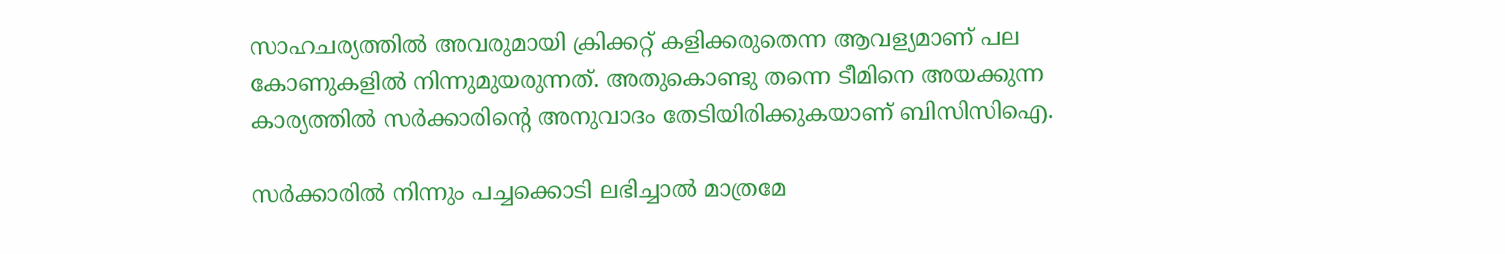സാഹചര്യത്തില്‍ അവരുമായി ക്രിക്കറ്റ് കളിക്കരുതെന്ന ആവള്യമാണ് പല കോണുകളില്‍ നിന്നുമുയരുന്നത്. അതുകൊണ്ടു തന്നെ ടീമിനെ അയക്കുന്ന കാര്യത്തില്‍ സര്‍ക്കാരിന്റെ അനുവാദം തേടിയിരിക്കുകയാണ് ബിസിസിഐ.

സര്‍ക്കാരില്‍ നിന്നും പച്ചക്കൊടി ലഭിച്ചാല്‍ മാത്രമേ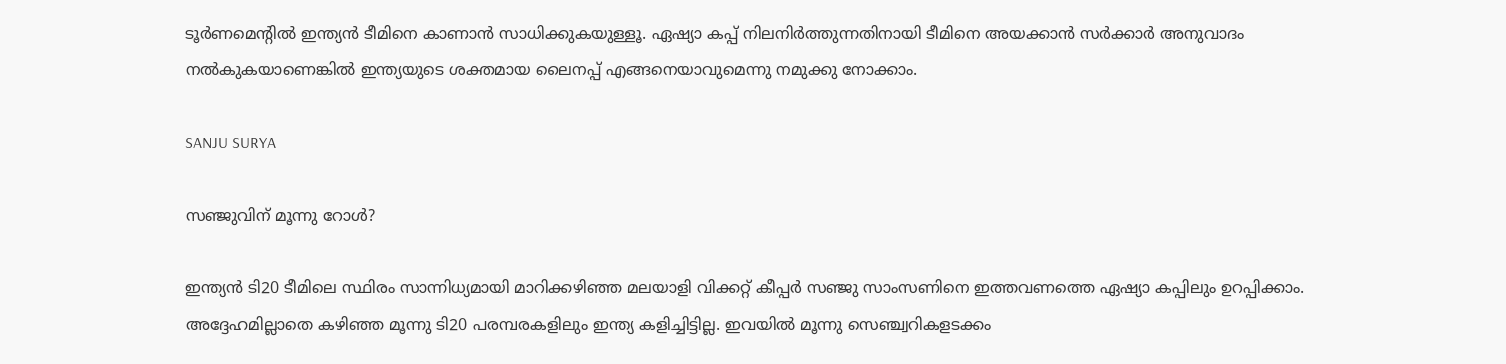ടൂര്‍ണമെന്റില്‍ ഇന്ത്യന്‍ ടീമിനെ കാണാന്‍ സാധിക്കുകയുള്ളൂ. ഏഷ്യാ കപ്പ് നിലനിര്‍ത്തുന്നതിനായി ടീമിനെ അയക്കാന്‍ സര്‍ക്കാര്‍ അനുവാദം നല്‍കുകയാണെങ്കില്‍ ഇന്ത്യയുടെ ശക്തമായ ലൈനപ്പ് എങ്ങനെയാവുമെന്നു നമുക്കു നോക്കാം.

SANJU SURYA

സഞ്ജുവിന് മൂന്നു റോള്‍?

ഇന്ത്യന്‍ ടി20 ടീമിലെ സ്ഥിരം സാന്നിധ്യമായി മാറിക്കഴിഞ്ഞ മലയാളി വിക്കറ്റ് കീപ്പര്‍ സഞ്ജു സാംസണിനെ ഇത്തവണത്തെ ഏഷ്യാ കപ്പിലും ഉറപ്പിക്കാം. അദ്ദേഹമില്ലാതെ കഴിഞ്ഞ മൂന്നു ടി20 പരമ്പരകളിലും ഇന്ത്യ കളിച്ചിട്ടില്ല. ഇവയില്‍ മൂന്നു സെഞ്ച്വറികളടക്കം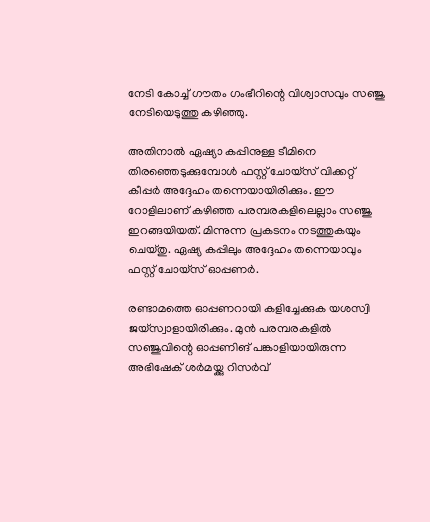നേടി കോച്ച് ഗൗതം ഗംഭീറിന്റെ വിശ്വാസവും സഞ്ജു നേടിയെടുത്തു കഴിഞ്ഞു.

അതിനാല്‍ ഏഷ്യാ കപ്പിനുള്ള ടീമിനെ തിരഞ്ഞെടുക്കുമ്പോള്‍ ഫസ്റ്റ് ചോയ്‌സ് വിക്കറ്റ് കീപ്പര്‍ അദ്ദേഹം തന്നെയായിരിക്കും. ഈ റോളിലാണ് കഴിഞ്ഞ പരമ്പരകളിലെല്ലാം സഞ്ജു ഇറങ്ങയിയത്. മിന്നുന്ന പ്രകടനം നടത്തുകയും ചെയ്തു. ഏഷ്യ കപ്പിലും അദ്ദേഹം തന്നെയാവും ഫസ്റ്റ് ചോയ്‌സ് ഓപ്പണര്‍.

രണ്ടാമത്തെ ഓപ്പണറായി കളിച്ചേക്കുക യശസ്വി ജയ്‌സ്വാളായിരിക്കും. മുന്‍ പരമ്പരകളില്‍ സഞ്ജുവിന്റെ ഓപ്പണിങ് പങ്കാളിയായിരുന്ന അഭിഷേക് ശര്‍മയ്ക്കു റിസര്‍വ്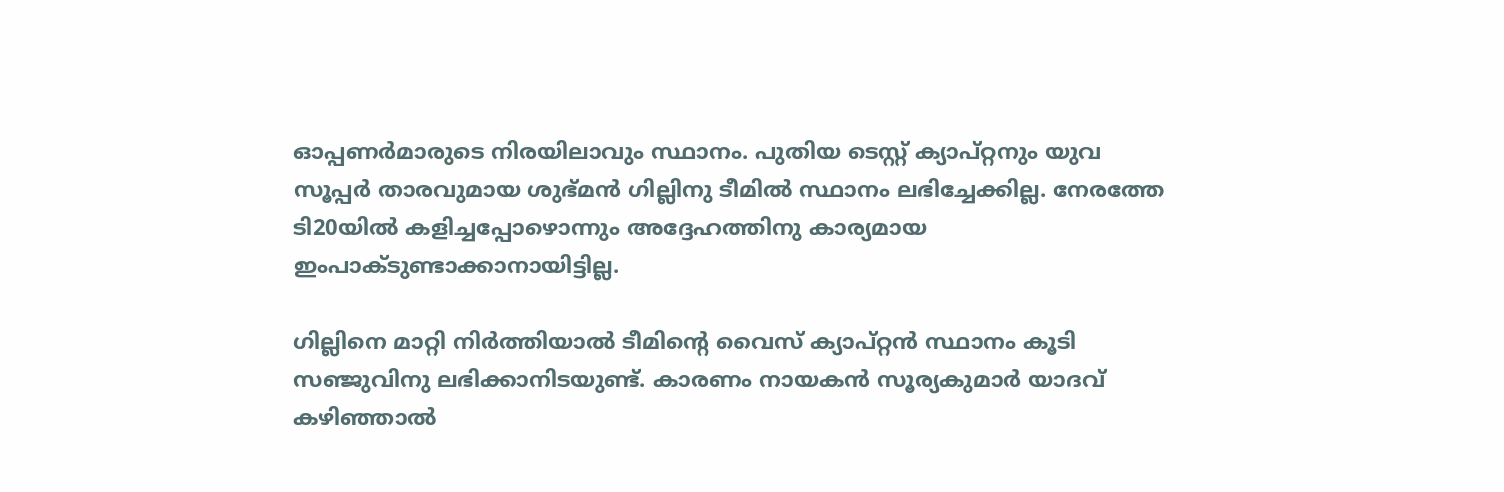ഓപ്പണര്‍മാരുടെ നിരയിലാവും സ്ഥാനം. പുതിയ ടെസ്റ്റ് ക്യാപ്റ്റനും യുവ സൂപ്പര്‍ താരവുമായ ശുഭ്മന്‍ ഗില്ലിനു ടീമില്‍ സ്ഥാനം ലഭിച്ചേക്കില്ല. നേരത്തേ ടി20യില്‍ കളിച്ചപ്പോഴൊന്നും അദ്ദേഹത്തിനു കാര്യമായ ഇംപാക്ടുണ്ടാക്കാനായിട്ടില്ല.

ഗില്ലിനെ മാറ്റി നിര്‍ത്തിയാല്‍ ടീമിന്റെ വൈസ് ക്യാപ്റ്റന്‍ സ്ഥാനം കൂടി സഞ്ജുവിനു ലഭിക്കാനിടയുണ്ട്. കാരണം നായകന്‍ സൂര്യകുമാര്‍ യാദവ് കഴിഞ്ഞാല്‍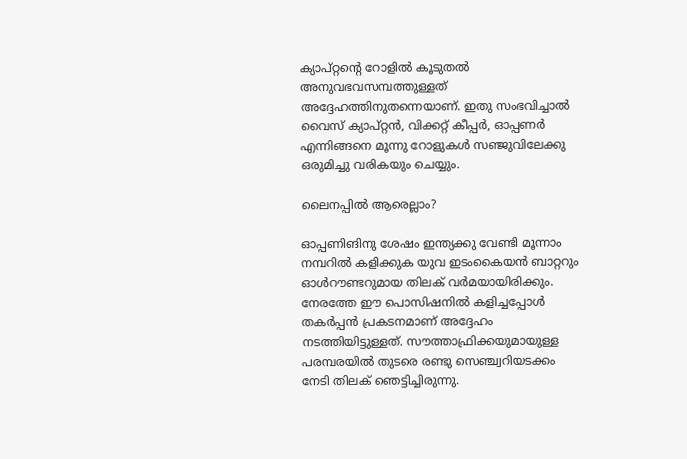ക്യാപ്റ്റന്റെ റോളില്‍ കൂടുതല്‍ അനുവഭവസമ്പത്തുള്ളത് അദ്ദേഹത്തിനുതന്നെയാണ്. ഇതു സംഭവിച്ചാല്‍ വൈസ് ക്യാപ്റ്റന്‍, വിക്കറ്റ് കീപ്പര്‍, ഓപ്പണര്‍ എന്നിങ്ങനെ മൂന്നു റോളുകള്‍ സഞ്ജുവിലേക്കു ഒരുമിച്ചു വരികയും ചെയ്യും.

ലൈനപ്പില്‍ ആരെല്ലാം?

ഓപ്പണിങിനു ശേഷം ഇന്ത്യക്കു വേണ്ടി മൂന്നാം നമ്പറില്‍ കളിക്കുക യുവ ഇടംകൈയന്‍ ബാറ്ററും ഓള്‍റൗണ്ടറുമായ തിലക് വര്‍മയായിരിക്കും. നേരത്തേ ഈ പൊസിഷനില്‍ കളിച്ചപ്പോള്‍ തകര്‍പ്പന്‍ പ്രകടനമാണ് അദ്ദേഹം നടത്തിയിട്ടുള്ളത്. സൗത്താഫ്രിക്കയുമായുള്ള പരമ്പരയില്‍ തുടരെ രണ്ടു സെഞ്ച്വറിയടക്കം നേടി തിലക് ഞെട്ടിച്ചിരുന്നു.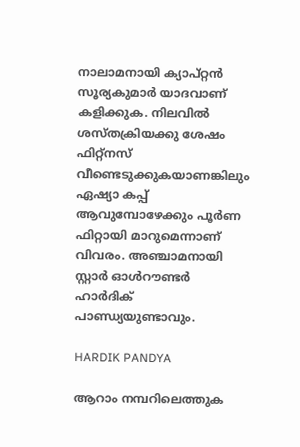നാലാമനായി ക്യാപ്റ്റന്‍ സൂര്യകുമാര്‍ യാദവാണ് കളിക്കുക. നിലവില്‍ ശസ്തക്രിയക്കു ശേഷം ഫിറ്റ്‌നസ് വീണ്ടെടുക്കുകയാണങ്കിലും ഏഷ്യാ കപ്പ് ആവുമ്പോഴേക്കും പൂര്‍ണ ഫിറ്റായി മാറുമെന്നാണ് വിവരം. അഞ്ചാമനായി സ്റ്റാര്‍ ഓള്‍റൗണ്ടര്‍ ഹാര്‍ദിക് പാണ്ഡ്യയുണ്ടാവും.

HARDIK PANDYA

ആറാം നമ്പറിലെത്തുക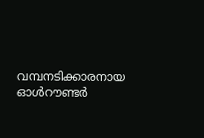വമ്പനടിക്കാരനായ ഓള്‍റൗണ്ടര്‍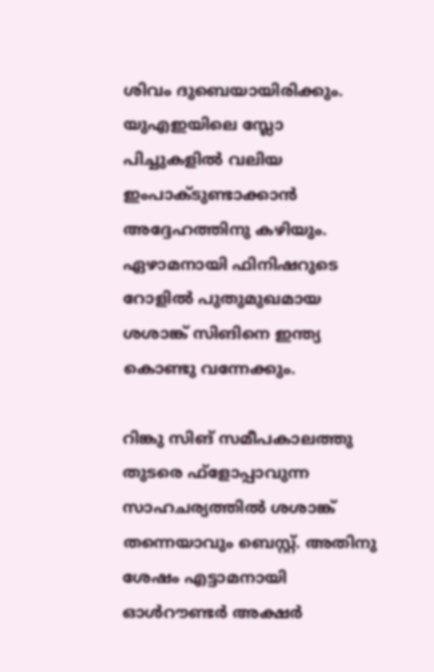ശിവം ദുബെയായിരിക്കും. യുഎഇയിലെ സ്ലോ പിച്ചുകളില്‍ വലിയ ഇംപാക്ടുണ്ടാക്കാന്‍ അദ്ദേഹത്തിനു കഴിയും. ഏഴാമനായി ഫിനിഷറുടെ റോളില്‍ പുതുമുഖമായ ശശാങ്ക് സിങിനെ ഇന്ത്യ കൊണ്ടു വന്നേക്കും.

റിങ്കു സിങ് സമീപകാലത്തു തുടരെ ഫ്‌ളോപ്പാവുന്ന സാഹചര്യത്തില്‍ ശശാങ്ക് തന്നെയാവും ബെസ്റ്റ്. അതിനു ശേഷം എട്ടാമനായി ഓള്‍റൗണ്ടര്‍ അക്ഷര്‍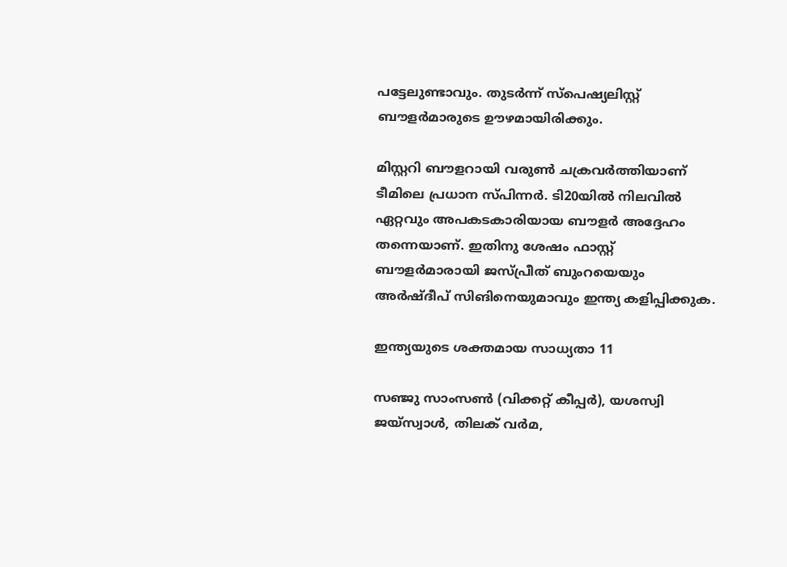പട്ടേലുണ്ടാവും. തുടര്‍ന്ന് സ്‌പെഷ്യലിസ്റ്റ് ബൗളര്‍മാരുടെ ഊഴമായിരിക്കും.

മിസ്റ്ററി ബൗളറായി വരുണ്‍ ചക്രവര്‍ത്തിയാണ് ടീമിലെ പ്രധാന സ്പിന്നര്‍. ടി20യില്‍ നിലവില്‍ ഏറ്റവും അപകടകാരിയായ ബൗളര്‍ അദ്ദേഹം തന്നെയാണ്. ഇതിനു ശേഷം ഫാസ്റ്റ് ബൗളര്‍മാരായി ജസ്പ്രീത് ബുംറയെയും അര്‍ഷ്ദീപ് സിങിനെയുമാവും ഇന്ത്യ കളിപ്പിക്കുക.

ഇന്ത്യയുടെ ശക്തമായ സാധ്യതാ 11

സഞ്ജു സാംസണ്‍ (വിക്കറ്റ് കീപ്പര്‍), യശസ്വി ജയ്‌സ്വാള്‍, തിലക് വര്‍മ,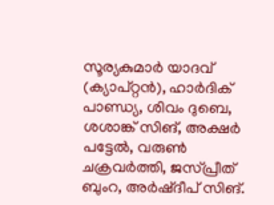സൂര്യകുമാര്‍ യാദവ് (ക്യാപ്റ്റന്‍), ഹാര്‍ദിക് പാണ്ഡ്യ, ശിവം ദുബെ, ശശാങ്ക് സിങ്, അക്ഷര്‍ പട്ടേല്‍, വരുണ്‍ ചക്രവര്‍ത്തി, ജസ്പ്രീത് ബുംറ, അര്‍ഷ്ദീപ് സിങ്.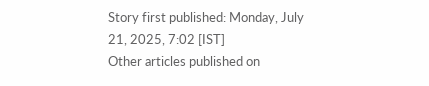Story first published: Monday, July 21, 2025, 7:02 [IST]
Other articles published on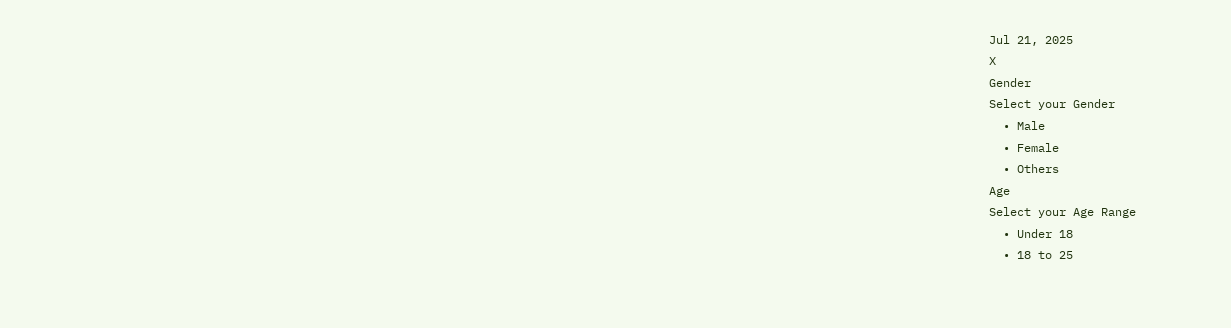Jul 21, 2025
X
Gender
Select your Gender
  • Male
  • Female
  • Others
Age
Select your Age Range
  • Under 18
  • 18 to 25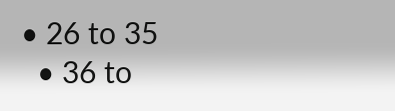• 26 to 35
  • 36 to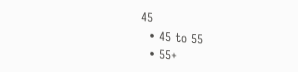45
  • 45 to 55
  • 55+